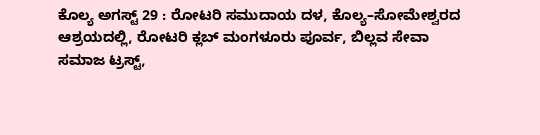ಕೊಲ್ಯ ಅಗಸ್ಟ್ 29 : ರೋಟರಿ ಸಮುದಾಯ ದಳ, ಕೊಲ್ಯ–ಸೋಮೇಶ್ವರದ ಆಶ್ರಯದಲ್ಲಿ, ರೋಟರಿ ಕ್ಲಬ್ ಮಂಗಳೂರು ಪೂರ್ವ, ಬಿಲ್ಲವ ಸೇವಾ ಸಮಾಜ ಟ್ರಸ್ಟ್,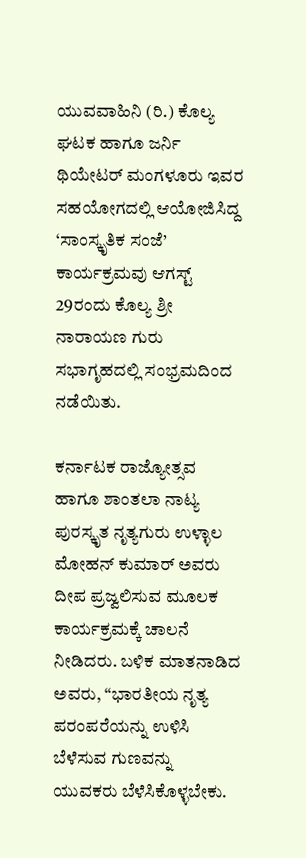ಯುವವಾಹಿನಿ (ರಿ.) ಕೊಲ್ಯ ಘಟಕ ಹಾಗೂ ಜರ್ನಿ ಥಿಯೇಟರ್ ಮಂಗಳೂರು ಇವರ ಸಹಯೋಗದಲ್ಲಿ ಆಯೋಜಿಸಿದ್ದ ‘ಸಾಂಸ್ಕೃತಿಕ ಸಂಜೆ’ ಕಾರ್ಯಕ್ರಮವು ಆಗಸ್ಟ್ 29ರಂದು ಕೊಲ್ಯ ಶ್ರೀ ನಾರಾಯಣ ಗುರು ಸಭಾಗೃಹದಲ್ಲಿ ಸಂಭ್ರಮದಿಂದ ನಡೆಯಿತು.

ಕರ್ನಾಟಕ ರಾಜ್ಯೋತ್ಸವ ಹಾಗೂ ಶಾಂತಲಾ ನಾಟ್ಯ ಪುರಸ್ಕೃತ ನೃತ್ಯಗುರು ಉಳ್ಳಾಲ ಮೋಹನ್ ಕುಮಾರ್ ಅವರು ದೀಪ ಪ್ರಜ್ವಲಿಸುವ ಮೂಲಕ ಕಾರ್ಯಕ್ರಮಕ್ಕೆ ಚಾಲನೆ ನೀಡಿದರು. ಬಳಿಕ ಮಾತನಾಡಿದ ಅವರು, “ಭಾರತೀಯ ನೃತ್ಯ ಪರಂಪರೆಯನ್ನು ಉಳಿಸಿ ಬೆಳೆಸುವ ಗುಣವನ್ನು ಯುವಕರು ಬೆಳೆಸಿಕೊಳ್ಳಬೇಕು.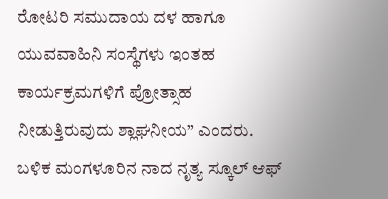ರೋಟರಿ ಸಮುದಾಯ ದಳ ಹಾಗೂ ಯುವವಾಹಿನಿ ಸಂಸ್ಥೆಗಳು ಇಂತಹ ಕಾರ್ಯಕ್ರಮಗಳಿಗೆ ಪ್ರೋತ್ಸಾಹ ನೀಡುತ್ತಿರುವುದು ಶ್ಲಾಘನೀಯ” ಎಂದರು.
ಬಳಿಕ ಮಂಗಳೂರಿನ ನಾದ ನೃತ್ಯ ಸ್ಕೂಲ್ ಆಫ್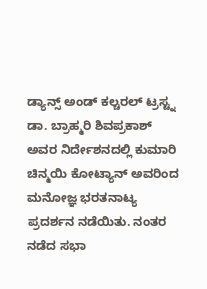ಡ್ಯಾನ್ಸ್ ಅಂಡ್ ಕಲ್ಚರಲ್ ಟ್ರಸ್ಟ್ನ ಡಾ. ಬ್ರಾಹ್ಮರಿ ಶಿವಪ್ರಕಾಶ್ ಅವರ ನಿರ್ದೇಶನದಲ್ಲಿ ಕುಮಾರಿ ಚಿನ್ಮಯಿ ಕೋಟ್ಯಾನ್ ಅವರಿಂದ ಮನೋಜ್ಞ ಭರತನಾಟ್ಯ ಪ್ರದರ್ಶನ ನಡೆಯಿತು. ನಂತರ ನಡೆದ ಸಭಾ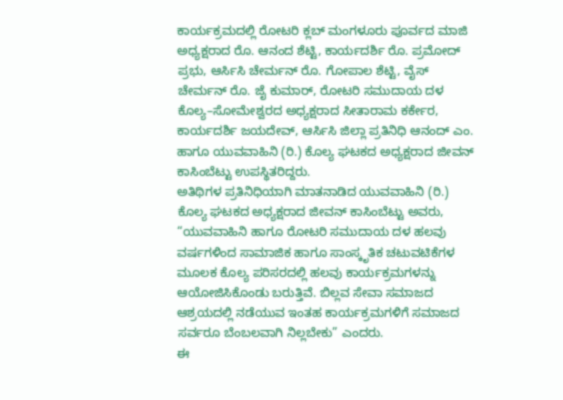ಕಾರ್ಯಕ್ರಮದಲ್ಲಿ ರೋಟರಿ ಕ್ಲಬ್ ಮಂಗಳೂರು ಪೂರ್ವದ ಮಾಜಿ ಅಧ್ಯಕ್ಷರಾದ ರೊ. ಆನಂದ ಶೆಟ್ಟಿ, ಕಾರ್ಯದರ್ಶಿ ರೊ. ಪ್ರಮೋದ್ ಪ್ರಭು, ಆರ್ಸಿಸಿ ಚೇರ್ಮನ್ ರೊ. ಗೋಪಾಲ ಶೆಟ್ಟಿ, ವೈಸ್ ಚೇರ್ಮನ್ ರೊ. ಜೈ ಕುಮಾರ್, ರೋಟರಿ ಸಮುದಾಯ ದಳ ಕೊಲ್ಯ–ಸೋಮೇಶ್ವರದ ಅಧ್ಯಕ್ಷರಾದ ಸೀತಾರಾಮ ಕರ್ಕೇರ, ಕಾರ್ಯದರ್ಶಿ ಜಯದೇವ್, ಆರ್ಸಿಸಿ ಜಿಲ್ಲಾ ಪ್ರತಿನಿಧಿ ಆನಂದ್ ಎಂ. ಹಾಗೂ ಯುವವಾಹಿನಿ (ರಿ.) ಕೊಲ್ಯ ಘಟಕದ ಅಧ್ಯಕ್ಷರಾದ ಜೀವನ್ ಕಾಸಿಂಬೆಟ್ಟು ಉಪಸ್ಥಿತರಿದ್ದರು.
ಅತಿಥಿಗಳ ಪ್ರತಿನಿಧಿಯಾಗಿ ಮಾತನಾಡಿದ ಯುವವಾಹಿನಿ (ರಿ.) ಕೊಲ್ಯ ಘಟಕದ ಅಧ್ಯಕ್ಷರಾದ ಜೀವನ್ ಕಾಸಿಂಬೆಟ್ಟು ಅವರು, “ಯುವವಾಹಿನಿ ಹಾಗೂ ರೋಟರಿ ಸಮುದಾಯ ದಳ ಹಲವು ವರ್ಷಗಳಿಂದ ಸಾಮಾಜಿಕ ಹಾಗೂ ಸಾಂಸ್ಕೃತಿಕ ಚಟುವಟಿಕೆಗಳ ಮೂಲಕ ಕೊಲ್ಯ ಪರಿಸರದಲ್ಲಿ ಹಲವು ಕಾರ್ಯಕ್ರಮಗಳನ್ನು ಆಯೋಜಿಸಿಕೊಂಡು ಬರುತ್ತಿವೆ. ಬಿಲ್ಲವ ಸೇವಾ ಸಮಾಜದ ಆಶ್ರಯದಲ್ಲಿ ನಡೆಯುವ ಇಂತಹ ಕಾರ್ಯಕ್ರಮಗಳಿಗೆ ಸಮಾಜದ ಸರ್ವರೂ ಬೆಂಬಲವಾಗಿ ನಿಲ್ಲಬೇಕು” ಎಂದರು.
ಈ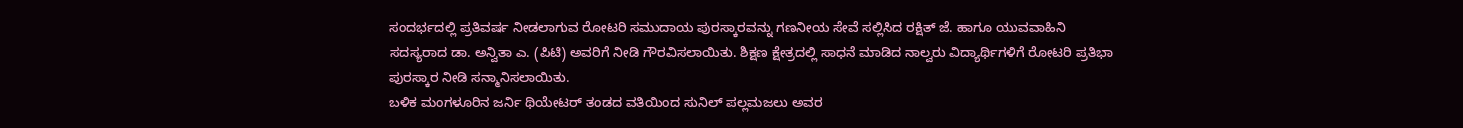ಸಂದರ್ಭದಲ್ಲಿ ಪ್ರತಿವರ್ಷ ನೀಡಲಾಗುವ ರೋಟರಿ ಸಮುದಾಯ ಪುರಸ್ಕಾರವನ್ನು ಗಣನೀಯ ಸೇವೆ ಸಲ್ಲಿಸಿದ ರಕ್ಷಿತ್ ಜೆ. ಹಾಗೂ ಯುವವಾಹಿನಿ ಸದಸ್ಯರಾದ ಡಾ. ಅನ್ವಿತಾ ಎ. (ಪಿಟಿ) ಅವರಿಗೆ ನೀಡಿ ಗೌರವಿಸಲಾಯಿತು. ಶಿಕ್ಷಣ ಕ್ಷೇತ್ರದಲ್ಲಿ ಸಾಧನೆ ಮಾಡಿದ ನಾಲ್ವರು ವಿದ್ಯಾರ್ಥಿಗಳಿಗೆ ರೋಟರಿ ಪ್ರತಿಭಾ ಪುರಸ್ಕಾರ ನೀಡಿ ಸನ್ಮಾನಿಸಲಾಯಿತು.
ಬಳಿಕ ಮಂಗಳೂರಿನ ಜರ್ನಿ ಥಿಯೇಟರ್ ತಂಡದ ವತಿಯಿಂದ ಸುನಿಲ್ ಪಲ್ಲಮಜಲು ಅವರ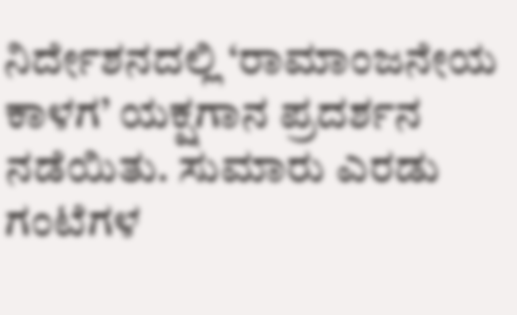ನಿರ್ದೇಶನದಲ್ಲಿ ‘ರಾಮಾಂಜನೇಯ ಕಾಳಗ’ ಯಕ್ಷಗಾನ ಪ್ರದರ್ಶನ ನಡೆಯಿತು. ಸುಮಾರು ಎರಡು ಗಂಟೆಗಳ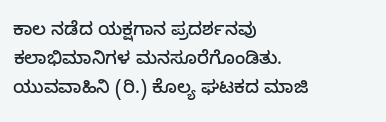ಕಾಲ ನಡೆದ ಯಕ್ಷಗಾನ ಪ್ರದರ್ಶನವು ಕಲಾಭಿಮಾನಿಗಳ ಮನಸೂರೆಗೊಂಡಿತು. ಯುವವಾಹಿನಿ (ರಿ.) ಕೊಲ್ಯ ಘಟಕದ ಮಾಜಿ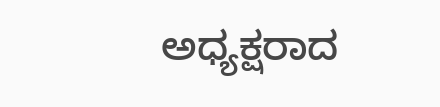ಅಧ್ಯಕ್ಷರಾದ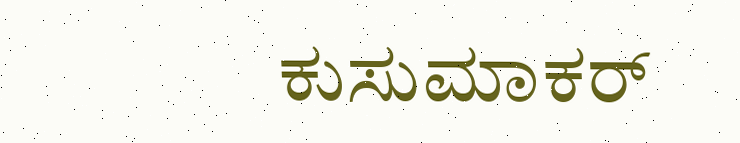ಕುಸುಮಾಕರ್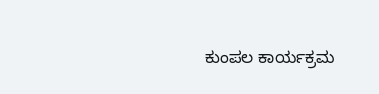ಕುಂಪಲ ಕಾರ್ಯಕ್ರಮ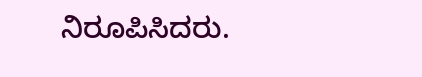ನಿರೂಪಿಸಿದರು.